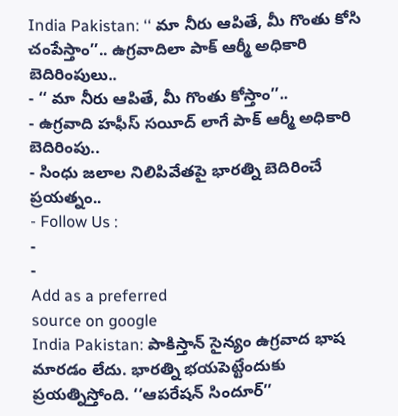India Pakistan: ‘‘ మా నీరు ఆపితే, మీ గొంతు కోసి చంపేస్తాం’’.. ఉగ్రవాదిలా పాక్ ఆర్మీ అధికారి బెదిరింపులు..
- ‘‘ మా నీరు ఆపితే, మీ గొంతు కోస్తాం’’..
- ఉగ్రవాది హఫీస్ సయీద్ లాగే పాక్ ఆర్మీ అధికారి బెదిరింపు..
- సింధు జలాల నిలిపివేతపై భారత్ని బెదిరించే ప్రయత్నం..
- Follow Us :
-
-
Add as a preferred
source on google
India Pakistan: పాకిస్తాన్ సైన్యం ఉగ్రవాద భాష మారడం లేదు. భారత్ని భయపెట్టేందుకు ప్రయత్నిస్తోంది. ‘‘ఆపరేషన్ సిందూర్’’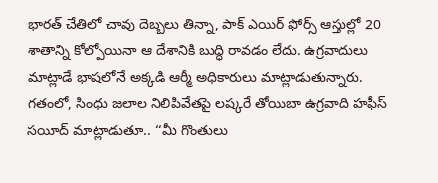భారత్ చేతిలో చావు దెబ్బలు తిన్నా, పాక్ ఎయిర్ ఫోర్స్ ఆస్తుల్లో 20 శాతాన్ని కోల్పోయినా ఆ దేశానికి బుద్ధి రావడం లేదు. ఉగ్రవాదులు మాట్లాడే భాషలోనే అక్కడి ఆర్మీ అధికారులు మాట్లాడుతున్నారు. గతంలో, సింధు జలాల నిలిపివేతపై లష్కరే తోయిబా ఉగ్రవాది హఫీస్ సయీద్ మాట్లాడుతూ.. ‘‘మీ గొంతులు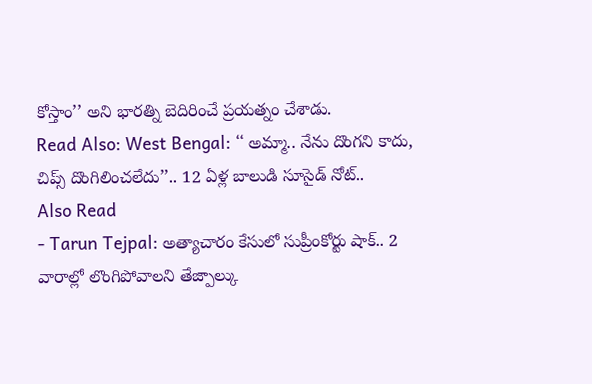కోస్తాం’’ అని భారత్ని బెదిరించే ప్రయత్నం చేశాడు.
Read Also: West Bengal: ‘‘ అమ్మా.. నేను దొంగని కాదు, చిప్స్ దొంగిలించలేదు’’.. 12 ఏళ్ల బాలుడి సూసైడ్ నోట్..
Also Read
- Tarun Tejpal: అత్యాచారం కేసులో సుప్రీంకోర్టు షాక్.. 2 వారాల్లో లొంగిపోవాలని తేజ్పాల్కు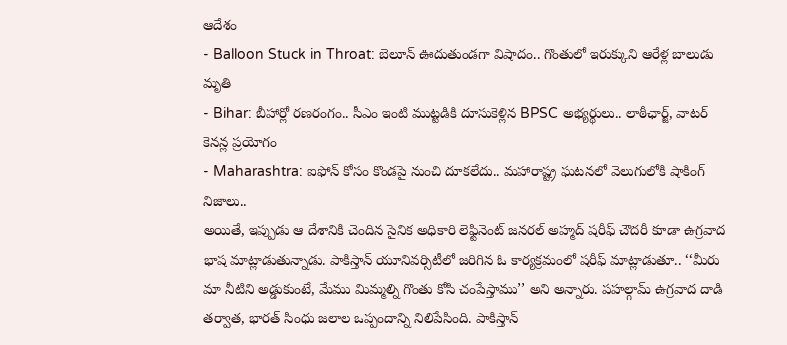ఆదేశం
- Balloon Stuck in Throat: బెలూన్ ఊదుతుండగా విషాదం.. గొంతులో ఇరుక్కుని ఆరేళ్ల బాలుడు మృతి
- Bihar: బీహార్లో రణరంగం.. సీఎం ఇంటి ముట్టడికి దూసుకెళ్లిన BPSC అభ్యర్థులు.. లాఠీఛార్జ్, వాటర్ కెనన్ల ప్రయోగం
- Maharashtra: ఐఫోన్ కోసం కొండపై నుంచి దూకలేదు.. మహారాష్ట్ర ఘటనలో వెలుగులోకి షాకింగ్ నిజాలు..
అయితే, ఇప్పుడు ఆ దేశానికి చెందిన సైనిక అధికారి లెఫ్టినెంట్ జనరల్ అహ్మద్ షరీఫ్ చౌదరీ కూడా ఉగ్రవాద భాష మాట్లాడుతున్నాడు. పాకిస్తాన్ యూనివర్సిటీలో జరిగిన ఓ కార్యక్రమంలో షరీఫ్ మాట్లాడుతూ.. ‘‘మీరు మా నీటిని అడ్డుకుంటే, మేము మిమ్మల్ని గొంతు కోసి చంపేస్తాము’’ అని అన్నారు. పహల్గామ్ ఉగ్రవాద దాడి తర్వాత, భారత్ సింధు జలాల ఒప్పందాన్ని నిలిపేసింది. పాకిస్తాన్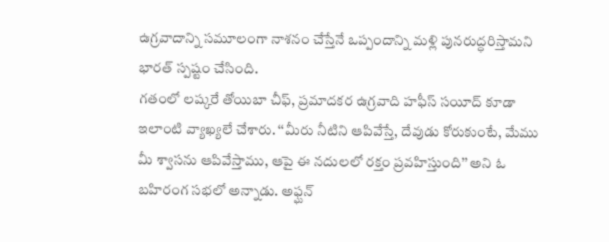ఉగ్రవాదాన్ని సమూలంగా నాశనం చేస్తేనే ఒప్పందాన్ని మళ్లి పునరుద్ధరిస్తామని భారత్ స్పష్టం చేసింది.
గతంలో లష్కరే తోయిబా చీఫ్, ప్రమాదకర ఉగ్రవాది హఫీస్ సయీద్ కూడా ఇలాంటి వ్యాఖ్యలే చేశారు. ‘‘మీరు నీటిని ఆపివేస్తే, దేవుడు కోరుకుంటే, మేము మీ శ్వాసను ఆపివేస్తాము, ఆపై ఈ నదులలో రక్తం ప్రవహిస్తుంది’’ అని ఓ బహిరంగ సభలో అన్నాడు. అఫ్ఘన్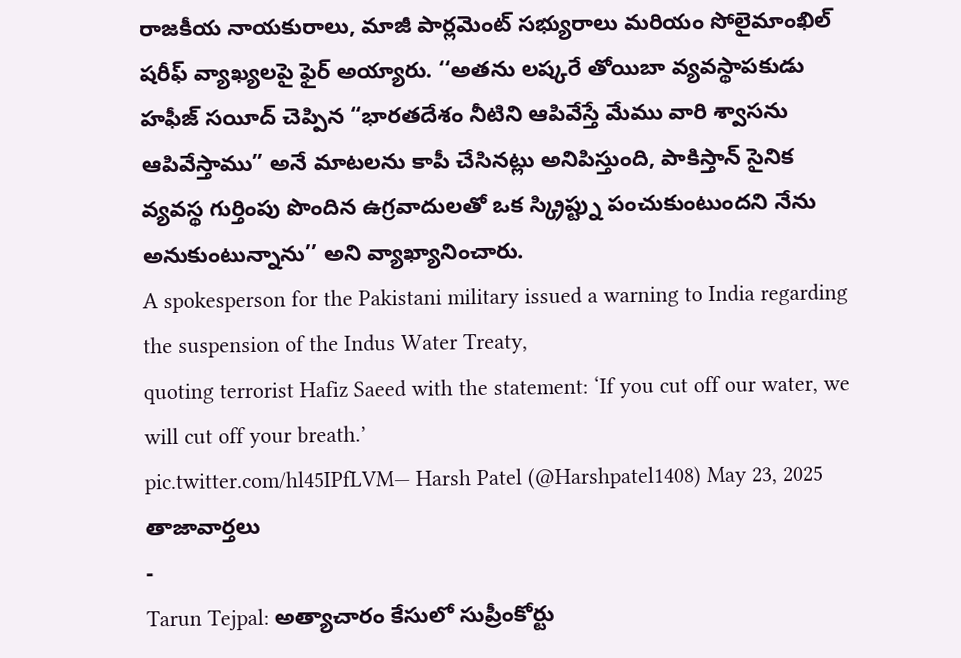రాజకీయ నాయకురాలు, మాజీ పార్లమెంట్ సభ్యురాలు మరియం సోలైమాంఖిల్ షరీఫ్ వ్యాఖ్యలపై ఫైర్ అయ్యారు. ‘‘అతను లష్కరే తోయిబా వ్యవస్థాపకుడు హఫీజ్ సయీద్ చెప్పిన “భారతదేశం నీటిని ఆపివేస్తే మేము వారి శ్వాసను ఆపివేస్తాము” అనే మాటలను కాపీ చేసినట్లు అనిపిస్తుంది, పాకిస్తాన్ సైనిక వ్యవస్థ గుర్తింపు పొందిన ఉగ్రవాదులతో ఒక స్క్రిప్ట్ను పంచుకుంటుందని నేను అనుకుంటున్నాను’’ అని వ్యాఖ్యానించారు.
A spokesperson for the Pakistani military issued a warning to India regarding the suspension of the Indus Water Treaty,
quoting terrorist Hafiz Saeed with the statement: ‘If you cut off our water, we will cut off your breath.’
pic.twitter.com/hl45IPfLVM— Harsh Patel (@Harshpatel1408) May 23, 2025
తాజావార్తలు
-
Tarun Tejpal: అత్యాచారం కేసులో సుప్రీంకోర్టు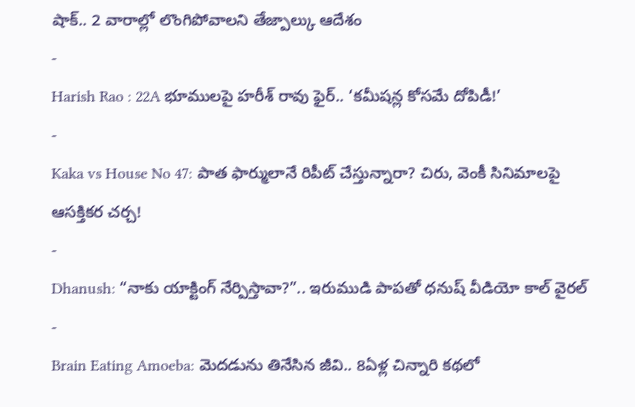షాక్.. 2 వారాల్లో లొంగిపోవాలని తేజ్పాల్కు ఆదేశం
-
Harish Rao : 22A భూములపై హరీశ్ రావు ఫైర్.. ‘కమీషన్ల కోసమే దోపిడీ!’
-
Kaka vs House No 47: పాత ఫార్ములానే రిపీట్ చేస్తున్నారా? చిరు, వెంకీ సినిమాలపై ఆసక్తికర చర్చ!
-
Dhanush: “నాకు యాక్టింగ్ నేర్పిస్తావా?”.. ఇరుముడి పాపతో ధనుష్ వీడియో కాల్ వైరల్
-
Brain Eating Amoeba: మెదడును తినేసిన జీవి.. 8ఏళ్ల చిన్నారి కథలో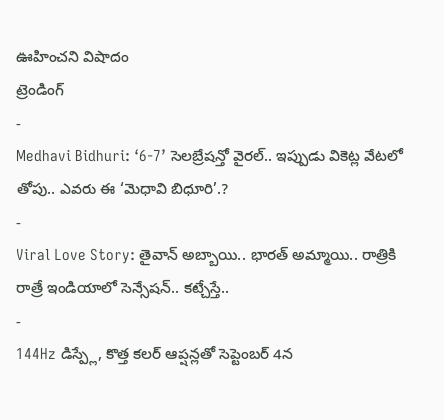ఊహించని విషాదం
ట్రెండింగ్
-
Medhavi Bidhuri: ‘6-7’ సెలబ్రేషన్తో వైరల్.. ఇప్పుడు వికెట్ల వేటలో తోపు.. ఎవరు ఈ ‘మెధావి బిధూరి’.?
-
Viral Love Story: తైవాన్ అబ్బాయి.. భారత్ అమ్మాయి.. రాత్రికి రాత్రే ఇండియాలో సెన్సేషన్.. కట్చేస్తే..
-
144Hz డిస్ప్లే, కొత్త కలర్ ఆప్షన్లతో సెప్టెంబర్ 4న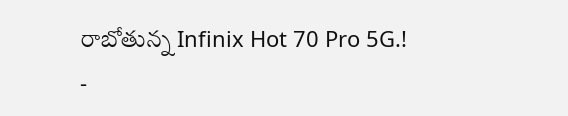రాబోతున్న Infinix Hot 70 Pro 5G.!
-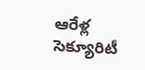ఆరేళ్ల సెక్యూరిటీ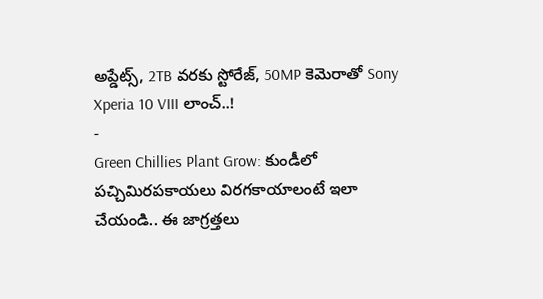అప్డేట్స్, 2TB వరకు స్టోరేజ్, 50MP కెమెరాతో Sony Xperia 10 VIII లాంచ్..!
-
Green Chillies Plant Grow: కుండీలో పచ్చిమిరపకాయలు విరగకాయాలంటే ఇలా చేయండి.. ఈ జాగ్రత్తలు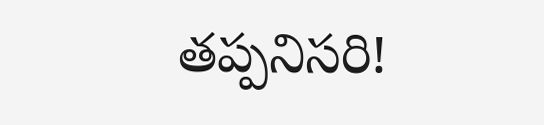తప్పనిసరి!